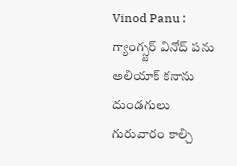Vinod Panu : గ్యాంగ్స్టర్ వినోద్ పను అలియాక్ కనాను దుండగులు గురువారం కాల్చి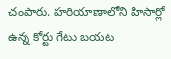చంపారు. హరియాణాలోని హిసార్లో ఉన్న కోర్టు గేటు బయట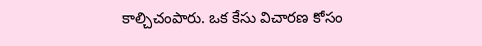కాల్చిచంపారు. ఒక కేసు విచారణ కోసం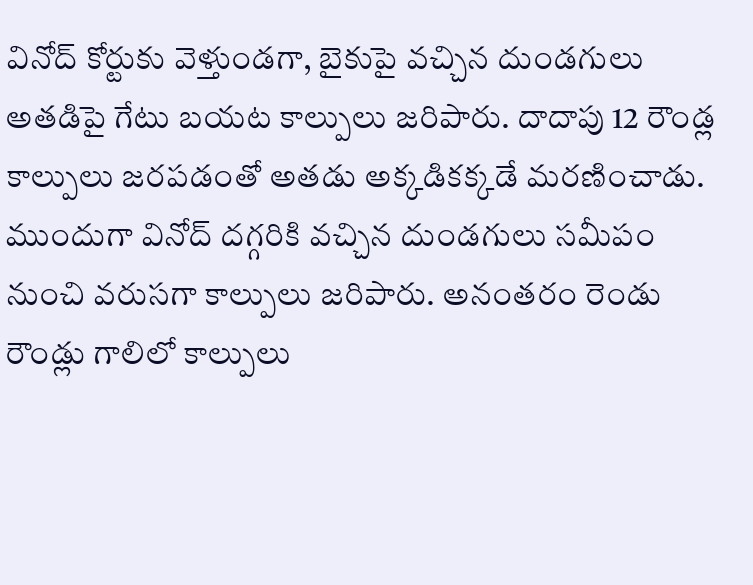వినోద్ కోర్టుకు వెళ్తుండగా, బైకుపై వచ్చిన దుండగులు అతడిపై గేటు బయట కాల్పులు జరిపారు. దాదాపు 12 రౌండ్ల కాల్పులు జరపడంతో అతడు అక్కడికక్కడే మరణించాడు.
ముందుగా వినోద్ దగ్గరికి వచ్చిన దుండగులు సమీపం నుంచి వరుసగా కాల్పులు జరిపారు. అనంతరం రెండు రౌండ్లు గాలిలో కాల్పులు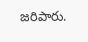జరిపారు.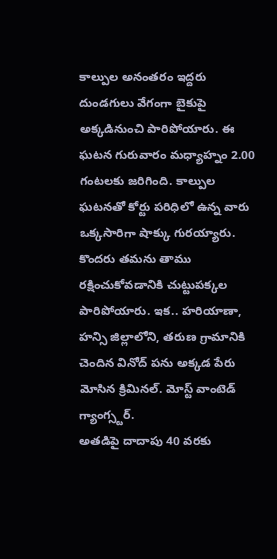కాల్పుల అనంతరం ఇద్దరు దుండగులు వేగంగా బైకుపై అక్కడినుంచి పారిపోయారు. ఈ ఘటన గురువారం మధ్యాహ్నం 2.00 గంటలకు జరిగింది. కాల్పుల ఘటనతో కోర్టు పరిధిలో ఉన్న వారు ఒక్కసారిగా షాక్కు గురయ్యారు. కొందరు తమను తాము రక్షించుకోవడానికి చుట్టుపక్కల పారిపోయారు. ఇక.. హరియాణా, హన్సి జిల్లాలోని, తరుణ గ్రామానికి చెందిన వినోద్ పను అక్కడ పేరు మోసిన క్రిమినల్. మోస్ట్ వాంటెడ్ గ్యాంగ్స్టర్.
అతడిపై దాదాపు 40 వరకు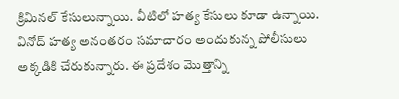క్రిమినల్ కేసులున్నాయి. వీటిలో హత్య కేసులు కూడా ఉన్నాయి. వినోద్ హత్య అనంతరం సమాచారం అందుకున్న పోలీసులు అక్కడికి చేరుకున్నారు. ఈ ప్రదేశం మొత్తాన్ని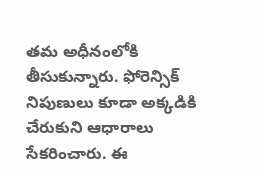తమ అధీనంలోకి తీసుకున్నారు. ఫోరెన్సిక్ నిపుణులు కూడా అక్కడికి చేరుకుని ఆధారాలు సేకరించారు. ఈ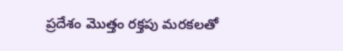ప్రదేశం మొత్తం రక్తపు మరకలతో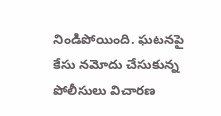నిండిపోయింది. ఘటనపై కేసు నమోదు చేసుకున్న పోలీసులు విచారణ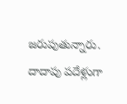జరుపుతున్నారు. దాదాపు పదేళ్లుగా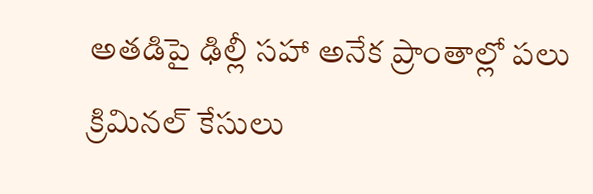అతడిపై ఢిల్లీ సహా అనేక ప్రాంతాల్లో పలు క్రిమినల్ కేసులు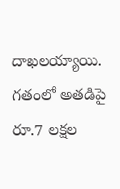దాఖలయ్యాయి. గతంలో అతడిపై రూ.7 లక్షల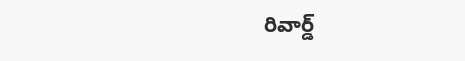రివార్డ్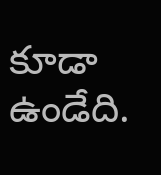కూడా ఉండేది.